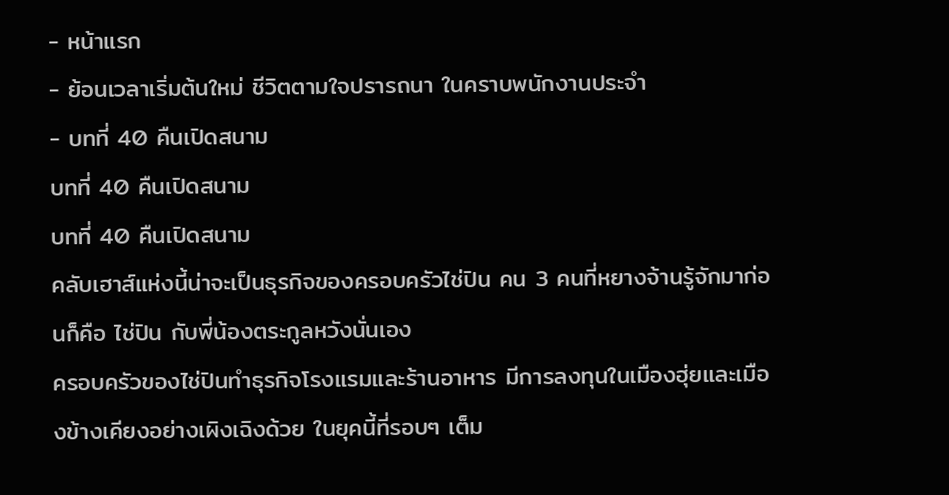- หน้าแรก
- ย้อนเวลาเริ่มต้นใหม่ ชีวิตตามใจปรารถนา ในคราบพนักงานประจำ
- บทที่ 40 คืนเปิดสนาม
บทที่ 40 คืนเปิดสนาม
บทที่ 40 คืนเปิดสนาม
คลับเฮาส์แห่งนี้น่าจะเป็นธุรกิจของครอบครัวไช่ปิน คน 3 คนที่หยางจ้านรู้จักมาก่อนก็คือ ไช่ปิน กับพี่น้องตระกูลหวังนั่นเอง
ครอบครัวของไช่ปินทำธุรกิจโรงแรมและร้านอาหาร มีการลงทุนในเมืองฮุ่ยและเมืองข้างเคียงอย่างเผิงเฉิงด้วย ในยุคนี้ที่รอบๆ เต็ม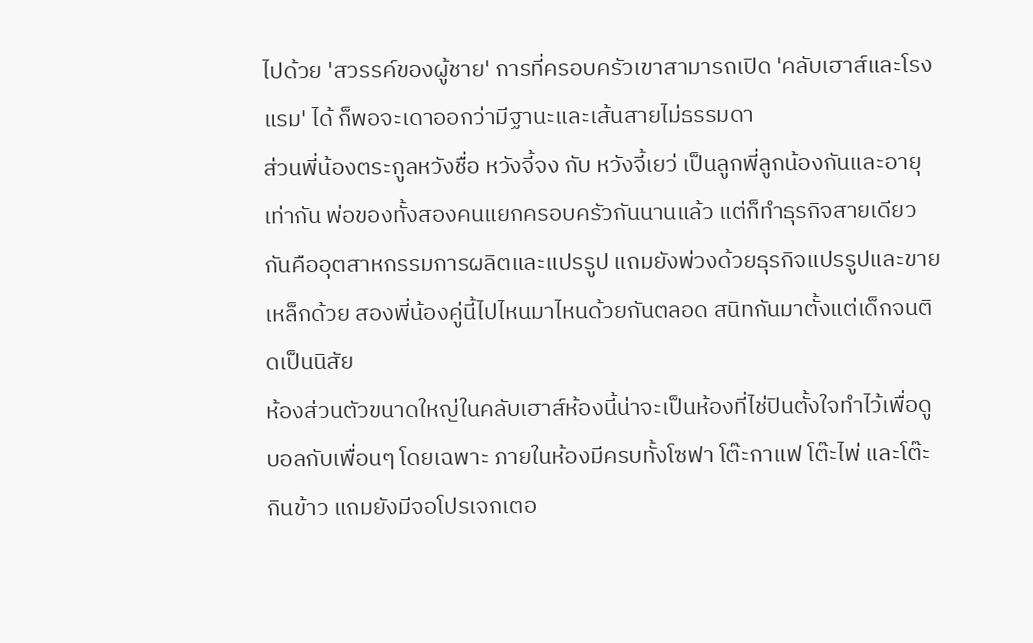ไปด้วย 'สวรรค์ของผู้ชาย' การที่ครอบครัวเขาสามารถเปิด 'คลับเฮาส์และโรงแรม' ได้ ก็พอจะเดาออกว่ามีฐานะและเส้นสายไม่ธรรมดา
ส่วนพี่น้องตระกูลหวังชื่อ หวังจี้จง กับ หวังจี้เยว่ เป็นลูกพี่ลูกน้องกันและอายุเท่ากัน พ่อของทั้งสองคนแยกครอบครัวกันนานแล้ว แต่ก็ทำธุรกิจสายเดียวกันคืออุตสาหกรรมการผลิตและแปรรูป แถมยังพ่วงด้วยธุรกิจแปรรูปและขายเหล็กด้วย สองพี่น้องคู่นี้ไปไหนมาไหนด้วยกันตลอด สนิทกันมาตั้งแต่เด็กจนติดเป็นนิสัย
ห้องส่วนตัวขนาดใหญ่ในคลับเฮาส์ห้องนี้น่าจะเป็นห้องที่ไช่ปินตั้งใจทำไว้เพื่อดูบอลกับเพื่อนๆ โดยเฉพาะ ภายในห้องมีครบทั้งโซฟา โต๊ะกาแฟ โต๊ะไพ่ และโต๊ะกินข้าว แถมยังมีจอโปรเจกเตอ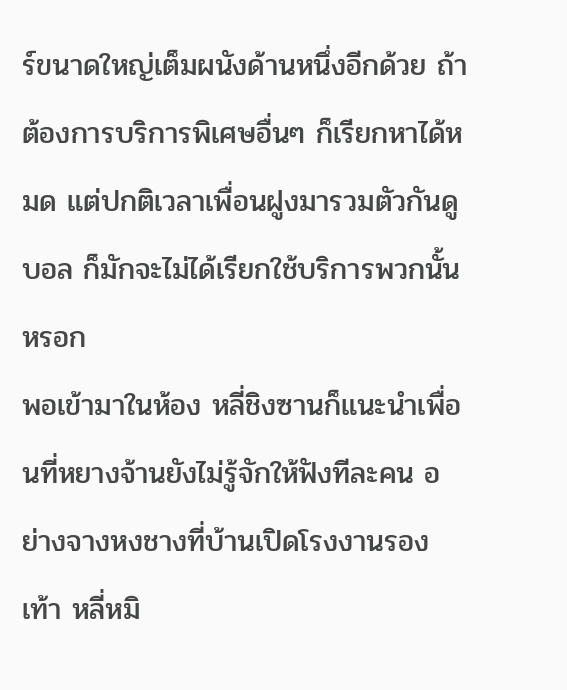ร์ขนาดใหญ่เต็มผนังด้านหนึ่งอีกด้วย ถ้าต้องการบริการพิเศษอื่นๆ ก็เรียกหาได้หมด แต่ปกติเวลาเพื่อนฝูงมารวมตัวกันดูบอล ก็มักจะไม่ได้เรียกใช้บริการพวกนั้นหรอก
พอเข้ามาในห้อง หลี่ชิงซานก็แนะนำเพื่อนที่หยางจ้านยังไม่รู้จักให้ฟังทีละคน อย่างจางหงชางที่บ้านเปิดโรงงานรองเท้า หลี่หมิ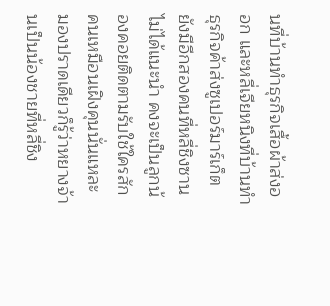นที่บ้านทำธุรกิจเสื้อผ้าส่งออก และหลี่เจียหนิงที่บ้านทำธุรกิจค้าส่งซูเปอร์มาร์เก็ต
ยังมีอีกสองคนที่หลี่ชิงซานไม่ได้แนะนำ คงจะเป็นลูกน้องคอยติดตามรับใช้ใครสักคนเหมือนเฝิงคุนนั่นแหละ
มองปราดเดียวก็รู้ว่าหยางจ้านเป็นน้องชายที่หลี่ชิง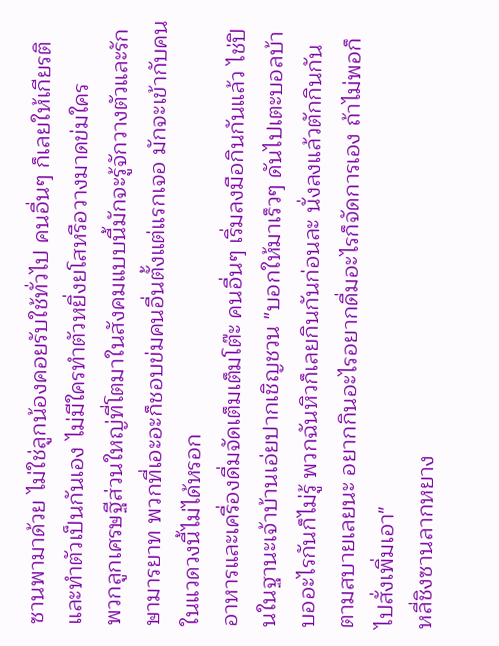ซานพามาด้วย ไม่ใช่ลูกน้องคอยรับใช้ทั่วไป คนอื่นๆ ก็เลยให้เกียรติและทำตัวเป็นกันเอง ไม่มีใครทำตัวหยิ่งยโสหรือวางมาดข่มใคร
พวกลูกเศรษฐีส่วนใหญ่ที่โตมาในสังคมแบบนี้มักจะรู้จักวางตัวและรักษามารยาท พวกที่เอะอะก็ชอบข่มคนอื่นตั้งแต่แรกเจอ มักจะเข้ากับคนในแวดวงนี้ไม่ได้หรอก
อาหารและเครื่องดื่มจัดเต็มเต็มโต๊ะ คนอื่นๆ เริ่มลงมือกินกันแล้ว ไช่ปินในฐานะเจ้าบ้านเอ่ยปากเชิญชวน "บอกให้มาเร็วๆ ดันไปเตะบอลบ้าบออะไรกันก็ไม่รู้ พวกฉันหิวก็เลยกินกันก่อนละ นั่งลงแล้วตักกินกันตามสบายเลยนะ อยากกินอะไรอยากดื่มอะไรก็จัดการเอง ถ้าไม่พอก็ไปสั่งเพิ่มเอา"
หลี่ชิงซานลากหยาง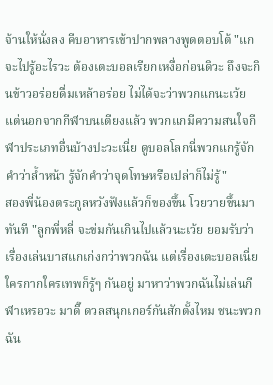จ้านให้นั่งลง คีบอาหารเข้าปากพลางพูดตอบโต้ "แกจะไปรู้อะไรวะ ต้องเตะบอลเรียกเหงื่อก่อนดิวะ ถึงจะกินข้าวอร่อยดื่มเหล้าอร่อย ไม่ได้จะว่าพวกแกนะเว้ย แต่นอกจากกีฬาบนเตียงแล้ว พวกแกมีความสนใจกีฬาประเภทอื่นบ้างปะวะเนี่ย ดูบอลโลกนี่พวกแกรู้จักคำว่าล้ำหน้า รู้จักคำว่าจุดโทษหรือเปล่าก็ไม่รู้"
สองพี่น้องตระกูลหวังฟังแล้วก็ของขึ้น โวยวายขึ้นมาทันที "ลูกพี่หลี่ จะข่มกันเกินไปแล้วนะเว้ย ยอมรับว่าเรื่องเล่นบาสแกเก่งกว่าพวกฉัน แต่เรื่องเตะบอลเนี่ย ใครกากใครเทพก็รู้ๆ กันอยู่ มาหาว่าพวกฉันไม่เล่นกีฬาเหรอวะ มาดิ๊ ดวลสนุกเกอร์กันสักตั้งไหม ชนะพวกฉัน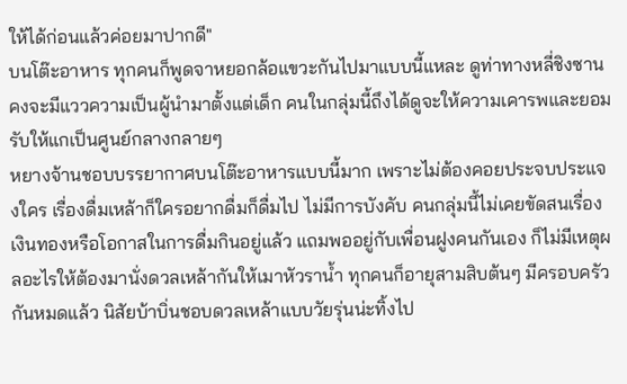ให้ได้ก่อนแล้วค่อยมาปากดี"
บนโต๊ะอาหาร ทุกคนก็พูดจาหยอกล้อแขวะกันไปมาแบบนี้แหละ ดูท่าทางหลี่ชิงซานคงจะมีแววความเป็นผู้นำมาตั้งแต่เด็ก คนในกลุ่มนี้ถึงได้ดูจะให้ความเคารพและยอมรับให้แกเป็นศูนย์กลางกลายๆ
หยางจ้านชอบบรรยากาศบนโต๊ะอาหารแบบนี้มาก เพราะไม่ต้องคอยประจบประแจงใคร เรื่องดื่มเหล้าก็ใครอยากดื่มก็ดื่มไป ไม่มีการบังคับ คนกลุ่มนี้ไม่เคยขัดสนเรื่องเงินทองหรือโอกาสในการดื่มกินอยู่แล้ว แถมพออยู่กับเพื่อนฝูงคนกันเอง ก็ไม่มีเหตุผลอะไรให้ต้องมานั่งดวลเหล้ากันให้เมาหัวราน้ำ ทุกคนก็อายุสามสิบต้นๆ มีครอบครัวกันหมดแล้ว นิสัยบ้าบิ่นชอบดวลเหล้าแบบวัยรุ่นน่ะทิ้งไป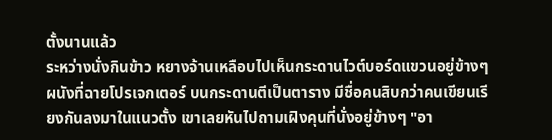ตั้งนานแล้ว
ระหว่างนั่งกินข้าว หยางจ้านเหลือบไปเห็นกระดานไวต์บอร์ดแขวนอยู่ข้างๆ ผนังที่ฉายโปรเจกเตอร์ บนกระดานตีเป็นตาราง มีชื่อคนสิบกว่าคนเขียนเรียงกันลงมาในแนวตั้ง เขาเลยหันไปถามเฝิงคุนที่นั่งอยู่ข้างๆ "อา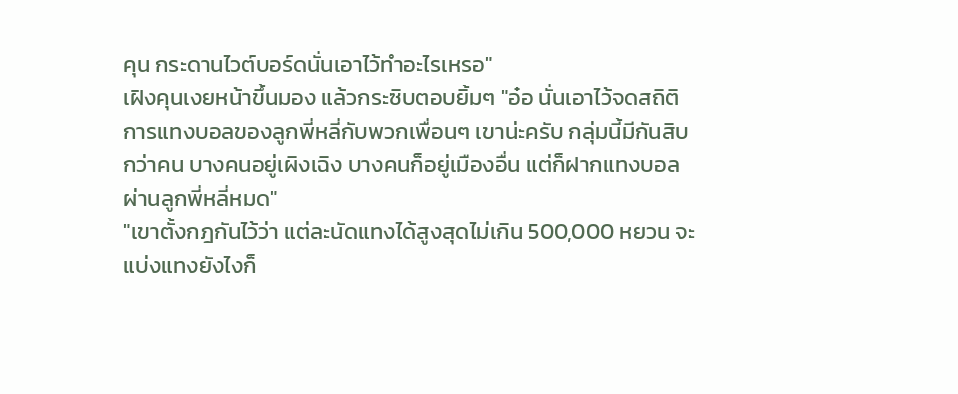คุน กระดานไวต์บอร์ดนั่นเอาไว้ทำอะไรเหรอ"
เฝิงคุนเงยหน้าขึ้นมอง แล้วกระซิบตอบยิ้มๆ "อ๋อ นั่นเอาไว้จดสถิติการแทงบอลของลูกพี่หลี่กับพวกเพื่อนๆ เขาน่ะครับ กลุ่มนี้มีกันสิบกว่าคน บางคนอยู่เผิงเฉิง บางคนก็อยู่เมืองอื่น แต่ก็ฝากแทงบอลผ่านลูกพี่หลี่หมด"
"เขาตั้งกฎกันไว้ว่า แต่ละนัดแทงได้สูงสุดไม่เกิน 500,000 หยวน จะแบ่งแทงยังไงก็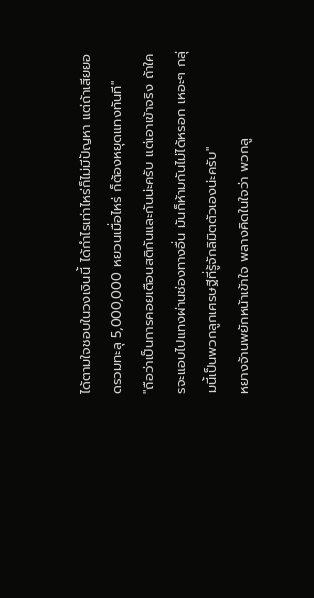ได้ตามใจชอบในวงเงินนี้ ได้กำไรเท่าไหร่ก็ไม่มีปัญหา แต่ถ้าเสียยอดรวมทะลุ 5,000,000 หยวนเมื่อไหร่ ก็ต้องหยุดแทงทันที"
"ถือว่าเป็นการคอยเตือนสติกันและกันน่ะครับ แต่เอาเข้าจริง ถ้าใครจะแอบไปแทงผ่านช่องทางอื่น มันก็ห้ามกันไม่ได้หรอก เหอะๆ กลุ่มนี้เป็นพวกลูกเศรษฐีที่รู้จักลิมิตตัวเองน่ะครับ"
หยางจ้านพยักหน้าเข้าใจ พลางคิดในใจว่า พวกลู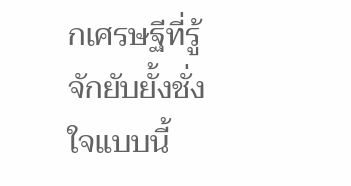กเศรษฐีที่รู้จักยับยั้งชั่งใจแบบนี้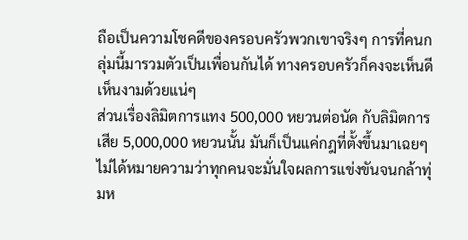ถือเป็นความโชคดีของครอบครัวพวกเขาจริงๆ การที่คนกลุ่มนี้มารวมตัวเป็นเพื่อนกันได้ ทางครอบครัวก็คงจะเห็นดีเห็นงามด้วยแน่ๆ
ส่วนเรื่องลิมิตการแทง 500,000 หยวนต่อนัด กับลิมิตการเสีย 5,000,000 หยวนนั้น มันก็เป็นแค่กฎที่ตั้งขึ้นมาเฉยๆ ไม่ได้หมายความว่าทุกคนจะมั่นใจผลการแข่งขันจนกล้าทุ่มห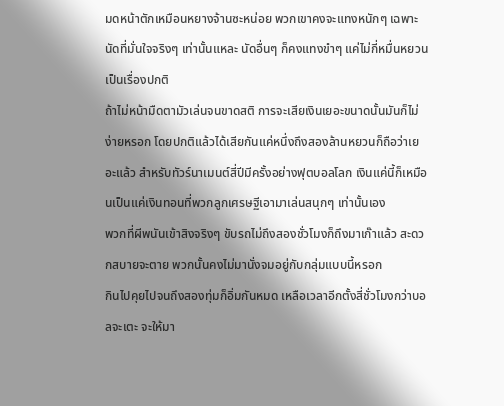มดหน้าตักเหมือนหยางจ้านซะหน่อย พวกเขาคงจะแทงหนักๆ เฉพาะนัดที่มั่นใจจริงๆ เท่านั้นแหละ นัดอื่นๆ ก็คงแทงขำๆ แค่ไม่กี่หมื่นหยวนเป็นเรื่องปกติ
ถ้าไม่หน้ามืดตามัวเล่นจนขาดสติ การจะเสียเงินเยอะขนาดนั้นมันก็ไม่ง่ายหรอก โดยปกติแล้วได้เสียกันแค่หนึ่งถึงสองล้านหยวนก็ถือว่าเยอะแล้ว สำหรับทัวร์นาเมนต์สี่ปีมีครั้งอย่างฟุตบอลโลก เงินแค่นี้ก็เหมือนเป็นแค่เงินทอนที่พวกลูกเศรษฐีเอามาเล่นสนุกๆ เท่านั้นเอง
พวกที่ผีพนันเข้าสิงจริงๆ ขับรถไม่ถึงสองชั่วโมงก็ถึงมาเก๊าแล้ว สะดวกสบายจะตาย พวกนั้นคงไม่มานั่งจมอยู่กับกลุ่มแบบนี้หรอก
กินไปคุยไปจนถึงสองทุ่มก็อิ่มกันหมด เหลือเวลาอีกตั้งสี่ชั่วโมงกว่าบอลจะเตะ จะให้มา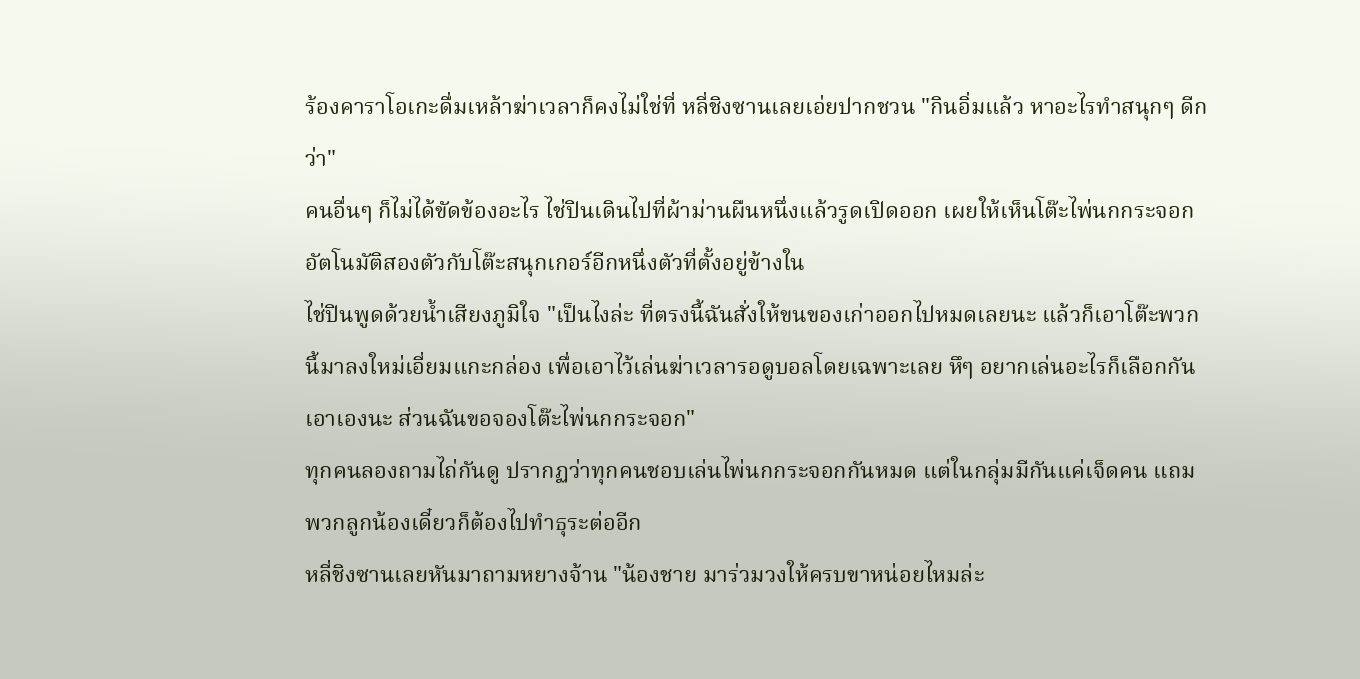ร้องคาราโอเกะดื่มเหล้าฆ่าเวลาก็คงไม่ใช่ที่ หลี่ชิงซานเลยเอ่ยปากชวน "กินอิ่มแล้ว หาอะไรทำสนุกๆ ดีกว่า"
คนอื่นๆ ก็ไม่ได้ขัดข้องอะไร ไช่ปินเดินไปที่ผ้าม่านผืนหนึ่งแล้วรูดเปิดออก เผยให้เห็นโต๊ะไพ่นกกระจอกอัตโนมัติสองตัวกับโต๊ะสนุกเกอร์อีกหนึ่งตัวที่ตั้งอยู่ข้างใน
ไช่ปินพูดด้วยน้ำเสียงภูมิใจ "เป็นไงล่ะ ที่ตรงนี้ฉันสั่งให้ขนของเก่าออกไปหมดเลยนะ แล้วก็เอาโต๊ะพวกนี้มาลงใหม่เอี่ยมแกะกล่อง เพื่อเอาไว้เล่นฆ่าเวลารอดูบอลโดยเฉพาะเลย หึๆ อยากเล่นอะไรก็เลือกกันเอาเองนะ ส่วนฉันขอจองโต๊ะไพ่นกกระจอก"
ทุกคนลองถามไถ่กันดู ปรากฏว่าทุกคนชอบเล่นไพ่นกกระจอกกันหมด แต่ในกลุ่มมีกันแค่เจ็ดคน แถมพวกลูกน้องเดี๋ยวก็ต้องไปทำธุระต่ออีก
หลี่ชิงซานเลยหันมาถามหยางจ้าน "น้องชาย มาร่วมวงให้ครบขาหน่อยไหมล่ะ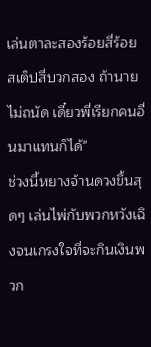เล่นตาละสองร้อยสี่ร้อย สเต็ปสี่บวกสอง ถ้านายไม่ถนัด เดี๋ยวพี่เรียกคนอื่นมาแทนก็ได้"
ช่วงนี้หยางจ้านดวงขึ้นสุดๆ เล่นไพ่กับพวกหวังเฉิงจนเกรงใจที่จะกินเงินพวก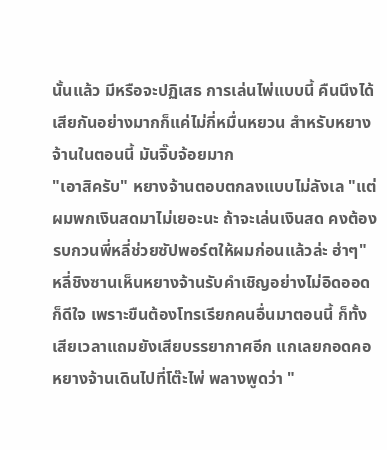นั้นแล้ว มีหรือจะปฏิเสธ การเล่นไพ่แบบนี้ คืนนึงได้เสียกันอย่างมากก็แค่ไม่กี่หมื่นหยวน สำหรับหยางจ้านในตอนนี้ มันจิ๊บจ้อยมาก
"เอาสิครับ" หยางจ้านตอบตกลงแบบไม่ลังเล "แต่ผมพกเงินสดมาไม่เยอะนะ ถ้าจะเล่นเงินสด คงต้องรบกวนพี่หลี่ช่วยซัปพอร์ตให้ผมก่อนแล้วล่ะ ฮ่าๆ"
หลี่ชิงซานเห็นหยางจ้านรับคำเชิญอย่างไม่อิดออดก็ดีใจ เพราะขืนต้องโทรเรียกคนอื่นมาตอนนี้ ก็ทั้งเสียเวลาแถมยังเสียบรรยากาศอีก แกเลยกอดคอหยางจ้านเดินไปที่โต๊ะไพ่ พลางพูดว่า "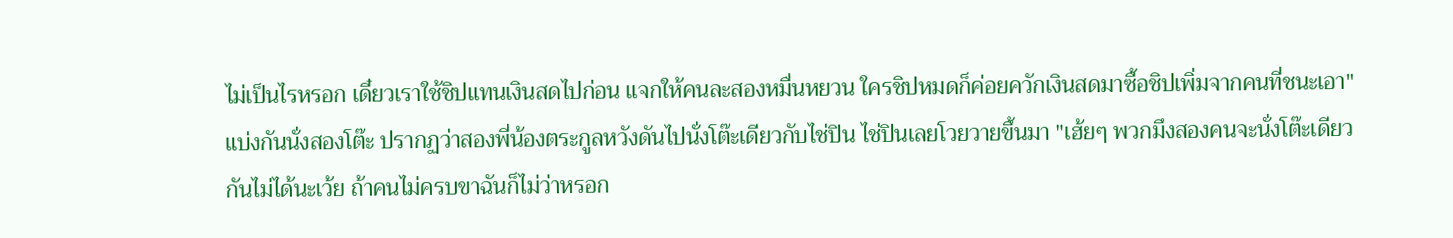ไม่เป็นไรหรอก เดี๋ยวเราใช้ชิปแทนเงินสดไปก่อน แจกให้คนละสองหมื่นหยวน ใครชิปหมดก็ค่อยควักเงินสดมาซื้อชิปเพิ่มจากคนที่ชนะเอา"
แบ่งกันนั่งสองโต๊ะ ปรากฏว่าสองพี่น้องตระกูลหวังดันไปนั่งโต๊ะเดียวกับไช่ปิน ไช่ปินเลยโวยวายขึ้นมา "เฮ้ยๆ พวกมึงสองคนจะนั่งโต๊ะเดียวกันไม่ได้นะเว้ย ถ้าคนไม่ครบขาฉันก็ไม่ว่าหรอก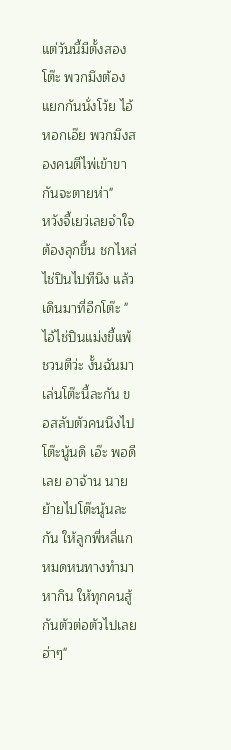แต่วันนี้มีตั้งสองโต๊ะ พวกมึงต้องแยกกันนั่งโว้ย ไอ้หอกเอ๊ย พวกมึงสองคนตีไพ่เข้าขากันจะตายห่า"
หวังจี้เยว่เลยจำใจต้องลุกขึ้น ชกไหล่ไช่ปินไปทีนึง แล้วเดินมาที่อีกโต๊ะ "ไอ้ไช่ปินแม่งขี้แพ้ชวนตีว่ะ งั้นฉันมาเล่นโต๊ะนี้ละกัน ขอสลับตัวคนนึงไปโต๊ะนู้นดิ เอ๊ะ พอดีเลย อาจ้าน นายย้ายไปโต๊ะนู้นละกัน ให้ลูกพี่หลี่แกหมดหนทางทำมาหากิน ให้ทุกคนสู้กันตัวต่อตัวไปเลย ฮ่าๆ"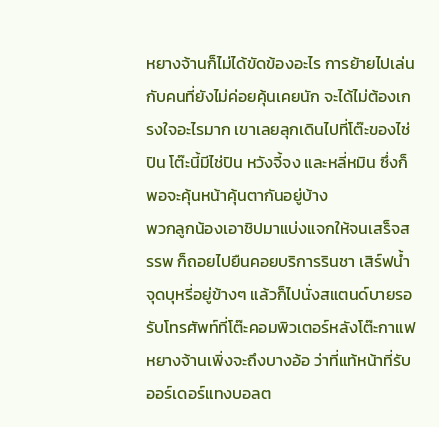หยางจ้านก็ไม่ได้ขัดข้องอะไร การย้ายไปเล่นกับคนที่ยังไม่ค่อยคุ้นเคยนัก จะได้ไม่ต้องเกรงใจอะไรมาก เขาเลยลุกเดินไปที่โต๊ะของไช่ปิน โต๊ะนี้มีไช่ปิน หวังจี้จง และหลี่หมิน ซึ่งก็พอจะคุ้นหน้าคุ้นตากันอยู่บ้าง
พวกลูกน้องเอาชิปมาแบ่งแจกให้จนเสร็จสรรพ ก็ถอยไปยืนคอยบริการรินชา เสิร์ฟน้ำ จุดบุหรี่อยู่ข้างๆ แล้วก็ไปนั่งสแตนด์บายรอรับโทรศัพท์ที่โต๊ะคอมพิวเตอร์หลังโต๊ะกาแฟ หยางจ้านเพิ่งจะถึงบางอ้อ ว่าที่แท้หน้าที่รับออร์เดอร์แทงบอลต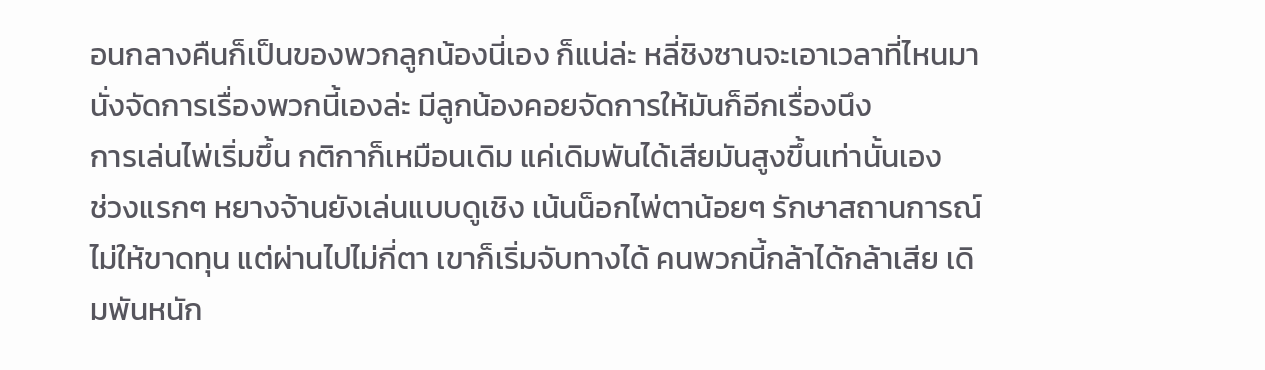อนกลางคืนก็เป็นของพวกลูกน้องนี่เอง ก็แน่ล่ะ หลี่ชิงซานจะเอาเวลาที่ไหนมานั่งจัดการเรื่องพวกนี้เองล่ะ มีลูกน้องคอยจัดการให้มันก็อีกเรื่องนึง
การเล่นไพ่เริ่มขึ้น กติกาก็เหมือนเดิม แค่เดิมพันได้เสียมันสูงขึ้นเท่านั้นเอง
ช่วงแรกๆ หยางจ้านยังเล่นแบบดูเชิง เน้นน็อกไพ่ตาน้อยๆ รักษาสถานการณ์ไม่ให้ขาดทุน แต่ผ่านไปไม่กี่ตา เขาก็เริ่มจับทางได้ คนพวกนี้กล้าได้กล้าเสีย เดิมพันหนัก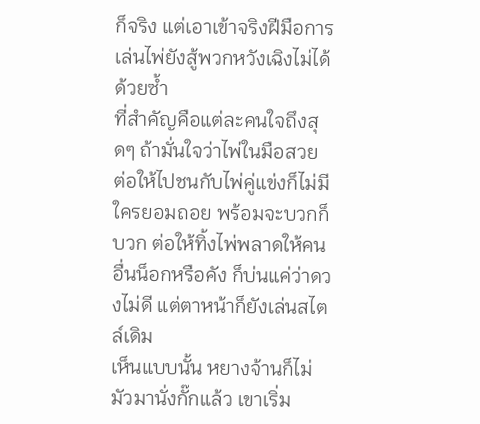ก็จริง แต่เอาเข้าจริงฝีมือการเล่นไพ่ยังสู้พวกหวังเฉิงไม่ได้ด้วยซ้ำ
ที่สำคัญคือแต่ละคนใจถึงสุดๆ ถ้ามั่นใจว่าไพ่ในมือสวย ต่อให้ไปชนกับไพ่คู่แข่งก็ไม่มีใครยอมถอย พร้อมจะบวกก็บวก ต่อให้ทิ้งไพ่พลาดให้คนอื่นน็อกหรือคัง ก็บ่นแค่ว่าดวงไม่ดี แต่ตาหน้าก็ยังเล่นสไตล์เดิม
เห็นแบบนั้น หยางจ้านก็ไม่มัวมานั่งกั๊กแล้ว เขาเริ่ม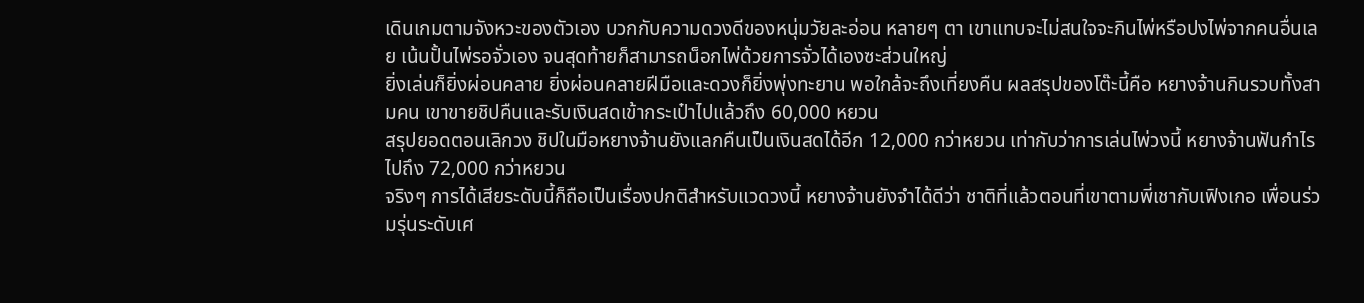เดินเกมตามจังหวะของตัวเอง บวกกับความดวงดีของหนุ่มวัยละอ่อน หลายๆ ตา เขาแทบจะไม่สนใจจะกินไพ่หรือปงไพ่จากคนอื่นเลย เน้นปั้นไพ่รอจั่วเอง จนสุดท้ายก็สามารถน็อกไพ่ด้วยการจั่วได้เองซะส่วนใหญ่
ยิ่งเล่นก็ยิ่งผ่อนคลาย ยิ่งผ่อนคลายฝีมือและดวงก็ยิ่งพุ่งทะยาน พอใกล้จะถึงเที่ยงคืน ผลสรุปของโต๊ะนี้คือ หยางจ้านกินรวบทั้งสามคน เขาขายชิปคืนและรับเงินสดเข้ากระเป๋าไปแล้วถึง 60,000 หยวน
สรุปยอดตอนเลิกวง ชิปในมือหยางจ้านยังแลกคืนเป็นเงินสดได้อีก 12,000 กว่าหยวน เท่ากับว่าการเล่นไพ่วงนี้ หยางจ้านฟันกำไรไปถึง 72,000 กว่าหยวน
จริงๆ การได้เสียระดับนี้ก็ถือเป็นเรื่องปกติสำหรับแวดวงนี้ หยางจ้านยังจำได้ดีว่า ชาติที่แล้วตอนที่เขาตามพี่เชากับเฟิงเกอ เพื่อนร่วมรุ่นระดับเศ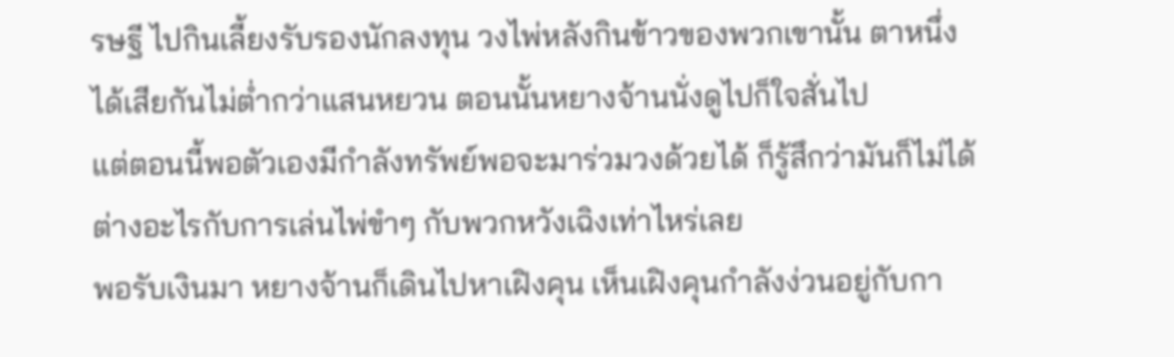รษฐี ไปกินเลี้ยงรับรองนักลงทุน วงไพ่หลังกินข้าวของพวกเขานั้น ตาหนึ่งได้เสียกันไม่ต่ำกว่าแสนหยวน ตอนนั้นหยางจ้านนั่งดูไปก็ใจสั่นไป
แต่ตอนนี้พอตัวเองมีกำลังทรัพย์พอจะมาร่วมวงด้วยได้ ก็รู้สึกว่ามันก็ไม่ได้ต่างอะไรกับการเล่นไพ่ขำๆ กับพวกหวังเฉิงเท่าไหร่เลย
พอรับเงินมา หยางจ้านก็เดินไปหาเฝิงคุน เห็นเฝิงคุนกำลังง่วนอยู่กับกา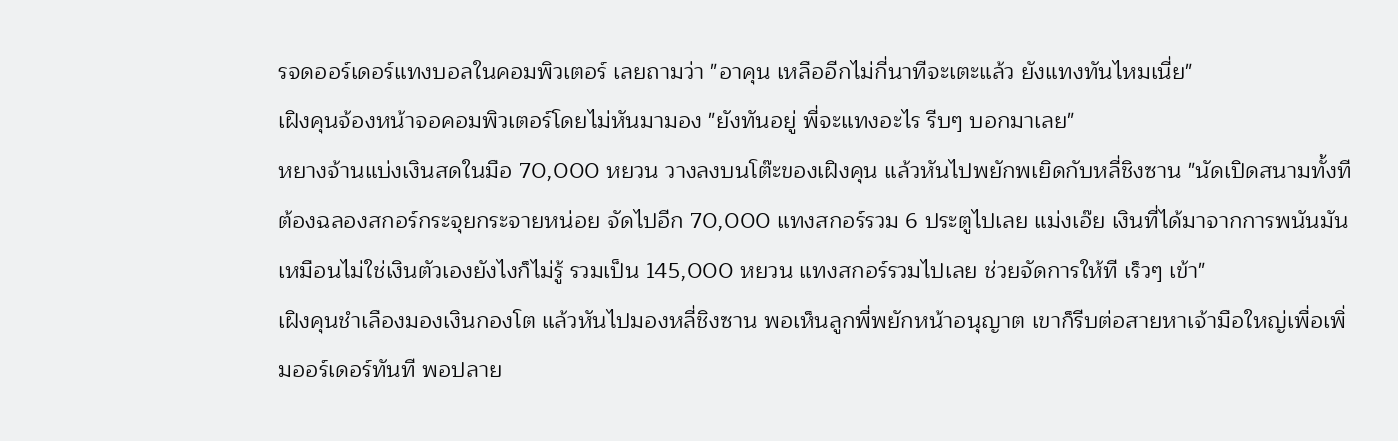รจดออร์เดอร์แทงบอลในคอมพิวเตอร์ เลยถามว่า "อาคุน เหลืออีกไม่กี่นาทีจะเตะแล้ว ยังแทงทันไหมเนี่ย"
เฝิงคุนจ้องหน้าจอคอมพิวเตอร์โดยไม่หันมามอง "ยังทันอยู่ พี่จะแทงอะไร รีบๆ บอกมาเลย"
หยางจ้านแบ่งเงินสดในมือ 70,000 หยวน วางลงบนโต๊ะของเฝิงคุน แล้วหันไปพยักพเยิดกับหลี่ชิงซาน "นัดเปิดสนามทั้งที ต้องฉลองสกอร์กระจุยกระจายหน่อย จัดไปอีก 70,000 แทงสกอร์รวม 6 ประตูไปเลย แม่งเอ๊ย เงินที่ได้มาจากการพนันมันเหมือนไม่ใช่เงินตัวเองยังไงก็ไม่รู้ รวมเป็น 145,000 หยวน แทงสกอร์รวมไปเลย ช่วยจัดการให้ที เร็วๆ เข้า"
เฝิงคุนชำเลืองมองเงินกองโต แล้วหันไปมองหลี่ชิงซาน พอเห็นลูกพี่พยักหน้าอนุญาต เขาก็รีบต่อสายหาเจ้ามือใหญ่เพื่อเพิ่มออร์เดอร์ทันที พอปลาย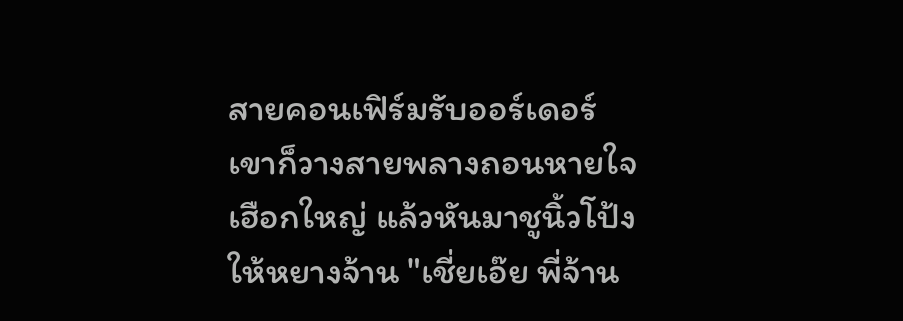สายคอนเฟิร์มรับออร์เดอร์ เขาก็วางสายพลางถอนหายใจเฮือกใหญ่ แล้วหันมาชูนิ้วโป้งให้หยางจ้าน "เชี่ยเอ๊ย พี่จ้าน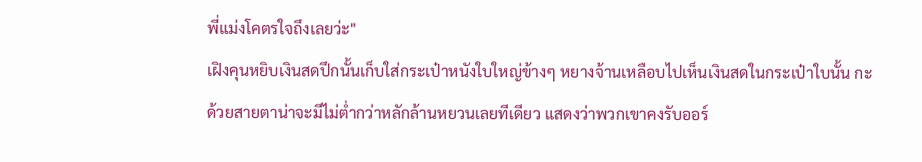พี่แม่งโคตรใจถึงเลยว่ะ"
เฝิงคุนหยิบเงินสดปึกนั้นเก็บใส่กระเป๋าหนังใบใหญ่ข้างๆ หยางจ้านเหลือบไปเห็นเงินสดในกระเป๋าใบนั้น กะด้วยสายตาน่าจะมีไม่ต่ำกว่าหลักล้านหยวนเลยทีเดียว แสดงว่าพวกเขาคงรับออร์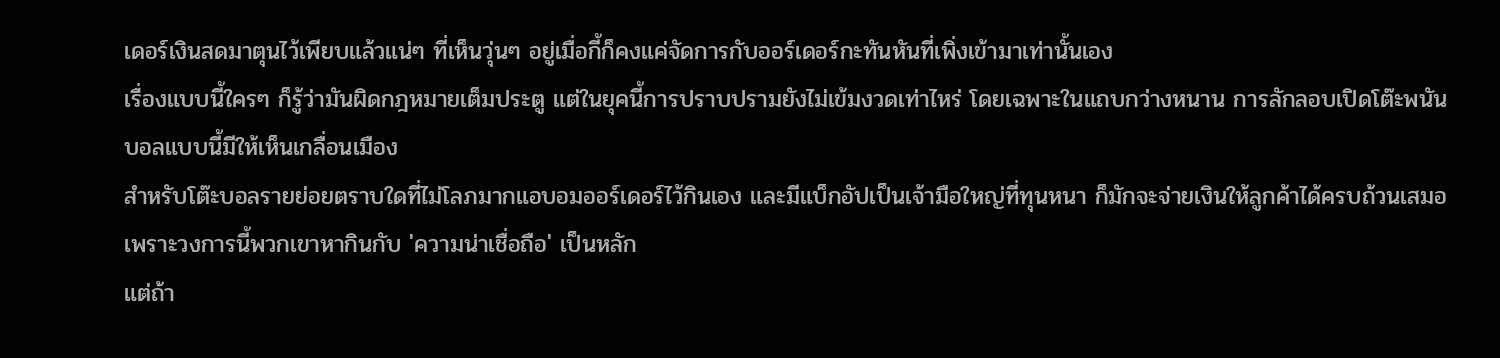เดอร์เงินสดมาตุนไว้เพียบแล้วแน่ๆ ที่เห็นวุ่นๆ อยู่เมื่อกี้ก็คงแค่จัดการกับออร์เดอร์กะทันหันที่เพิ่งเข้ามาเท่านั้นเอง
เรื่องแบบนี้ใครๆ ก็รู้ว่ามันผิดกฎหมายเต็มประตู แต่ในยุคนี้การปราบปรามยังไม่เข้มงวดเท่าไหร่ โดยเฉพาะในแถบกว่างหนาน การลักลอบเปิดโต๊ะพนันบอลแบบนี้มีให้เห็นเกลื่อนเมือง
สำหรับโต๊ะบอลรายย่อยตราบใดที่ไม่โลภมากแอบอมออร์เดอร์ไว้กินเอง และมีแบ็กอัปเป็นเจ้ามือใหญ่ที่ทุนหนา ก็มักจะจ่ายเงินให้ลูกค้าได้ครบถ้วนเสมอ เพราะวงการนี้พวกเขาหากินกับ 'ความน่าเชื่อถือ' เป็นหลัก
แต่ถ้า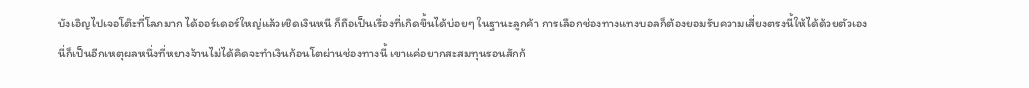บังเอิญไปเจอโต๊ะที่โลภมาก ได้ออร์เดอร์ใหญ่แล้วเชิดเงินหนี ก็ถือเป็นเรื่องที่เกิดขึ้นได้บ่อยๆ ในฐานะลูกค้า การเลือกช่องทางแทงบอลก็ต้องยอมรับความเสี่ยงตรงนี้ให้ได้ด้วยตัวเอง
นี่ก็เป็นอีกเหตุผลหนึ่งที่หยางจ้านไม่ได้คิดจะทำเงินก้อนโตผ่านช่องทางนี้ เขาแค่อยากสะสมทุนรอนสักก้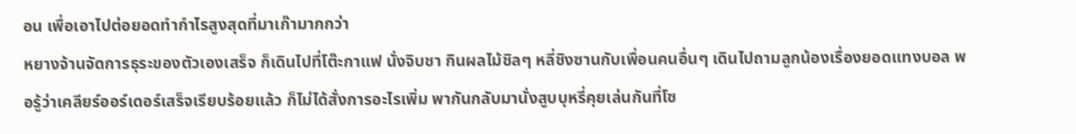อน เพื่อเอาไปต่อยอดทำกำไรสูงสุดที่มาเก๊ามากกว่า
หยางจ้านจัดการธุระของตัวเองเสร็จ ก็เดินไปที่โต๊ะกาแฟ นั่งจิบชา กินผลไม้ชิลๆ หลี่ชิงซานกับเพื่อนคนอื่นๆ เดินไปถามลูกน้องเรื่องยอดแทงบอล พอรู้ว่าเคลียร์ออร์เดอร์เสร็จเรียบร้อยแล้ว ก็ไม่ได้สั่งการอะไรเพิ่ม พากันกลับมานั่งสูบบุหรี่คุยเล่นกันที่โซ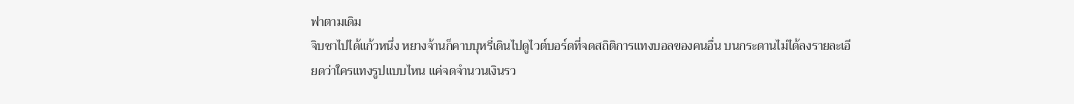ฟาตามเดิม
จิบชาไปได้แก้วหนึ่ง หยางจ้านก็คาบบุหรี่เดินไปดูไวต์บอร์ดที่จดสถิติการแทงบอลของคนอื่น บนกระดานไม่ได้ลงรายละเอียดว่าใครแทงรูปแบบไหน แค่จดจำนวนเงินรว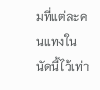มที่แต่ละคนแทงในนัดนี้ไว้เท่า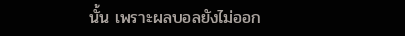นั้น เพราะผลบอลยังไม่ออก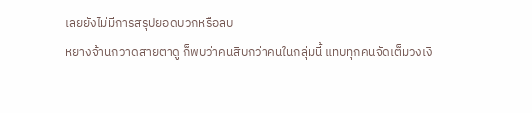เลยยังไม่มีการสรุปยอดบวกหรือลบ
หยางจ้านกวาดสายตาดู ก็พบว่าคนสิบกว่าคนในกลุ่มนี้ แทบทุกคนจัดเต็มวงเงิ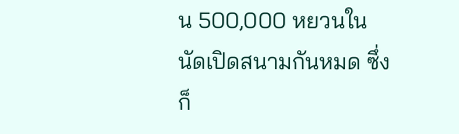น 500,000 หยวนในนัดเปิดสนามกันหมด ซึ่งก็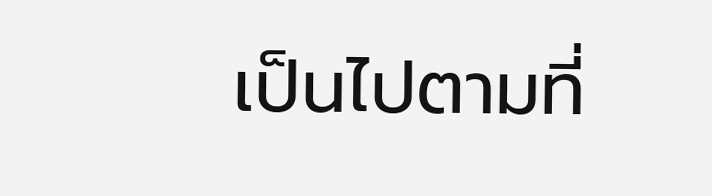เป็นไปตามที่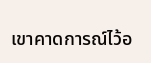เขาคาดการณ์ไว้อ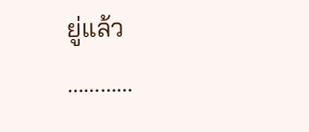ยู่แล้ว
…………